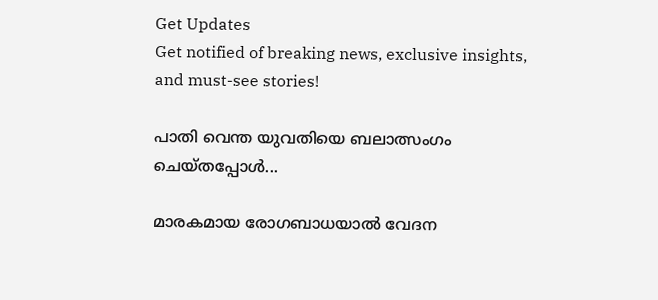Get Updates
Get notified of breaking news, exclusive insights, and must-see stories!

പാതി വെന്ത യുവതിയെ ബലാത്സംഗം ചെയ്തപ്പോള്‍...

മാരകമായ രോഗബാധയാല്‍ വേദന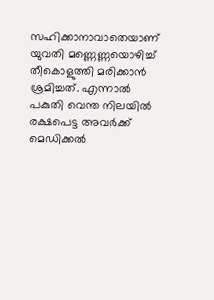സഹിക്കാനാവാതെയാണ് യുവതി മണ്ണെണ്ണയൊഴിച്ച് തീകൊളുത്തി മരിക്കാന്‍ ശ്രമിച്ചത്. എന്നാല്‍ പകുതി വെന്ത നിലയില്‍ രക്ഷപെട്ട അവര്‍ക്ക് മെഡിക്കല്‍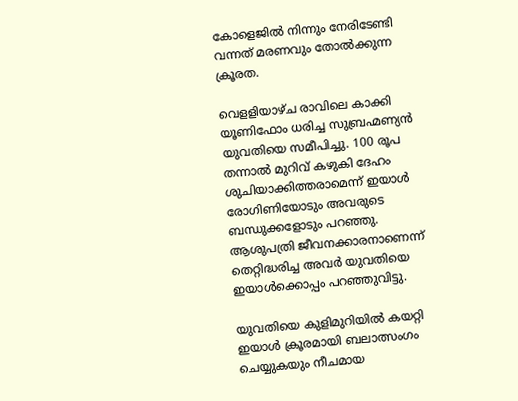കോളെജില്‍ നിന്നും നേരിടേണ്ടി വന്നത് മരണവും തോല്‍ക്കുന്ന ക്രൂരത.

വെളളിയാഴ്ച രാവിലെ കാക്കി യൂണിഫോം ധരിച്ച സുബ്രഹ്മണ്യന്‍ യുവതിയെ സമീപിച്ചു. 100 രൂപ തന്നാല്‍ മുറിവ് കഴുകി ദേഹം ശുചിയാക്കിത്തരാമെന്ന് ഇയാള്‍ രോഗിണിയോടും അവരുടെ ബന്ധുക്കളോടും പറഞ്ഞു. ആശുപത്രി ജീവനക്കാരനാണെന്ന് തെറ്റിദ്ധരിച്ച അവര്‍ യുവതിയെ ഇയാള്‍ക്കൊപ്പം പറഞ്ഞുവിട്ടു.

യുവതിയെ കുളിമുറിയില്‍ കയറ്റി ഇയാള്‍ ക്രൂരമായി ബലാത്സംഗം ചെയ്യുകയും നീചമായ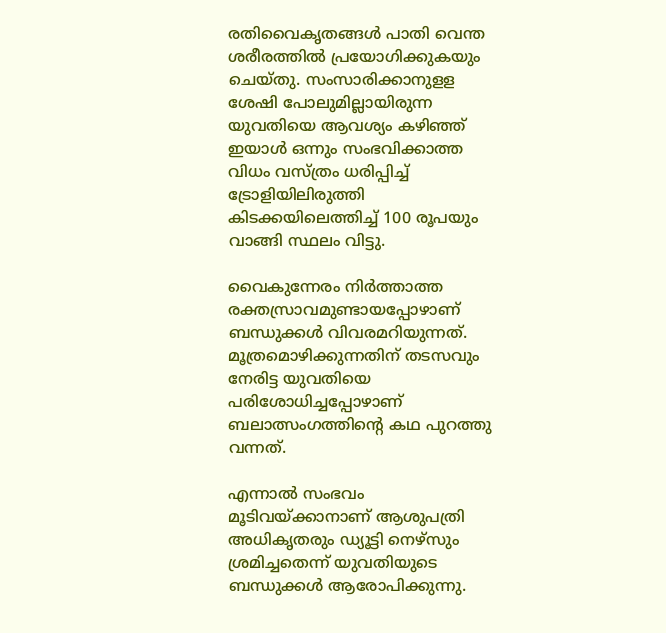രതിവൈകൃതങ്ങള്‍ പാതി വെന്ത ശരീരത്തില്‍ പ്രയോഗിക്കുകയും ചെയ്തു. സംസാരിക്കാനുളള ശേഷി പോലുമില്ലായിരുന്ന യുവതിയെ ആവശ്യം കഴിഞ്ഞ് ഇയാള്‍ ഒന്നും സംഭവിക്കാത്ത വിധം വസ്ത്രം ധരിപ്പിച്ച് ട്രോളിയിലിരുത്തി കിടക്കയിലെത്തിച്ച് 100 രൂപയും വാങ്ങി സ്ഥലം വിട്ടു.

വൈകുന്നേരം നിര്‍ത്താത്ത രക്തസ്രാവമുണ്ടായപ്പോഴാണ് ബന്ധുക്കള്‍ വിവരമറിയുന്നത്. മൂത്രമൊഴിക്കുന്നതിന് തടസവും നേരിട്ട യുവതിയെ പരിശോധിച്ചപ്പോഴാണ് ബലാത്സംഗത്തിന്റെ കഥ പുറത്തു വന്നത്.

എന്നാല്‍ സംഭവം മൂടിവയ്ക്കാനാണ് ആശുപത്രി അധികൃതരും ഡ്യൂട്ടി നെഴ്സും ശ്രമിച്ചതെന്ന് യുവതിയുടെ ബന്ധുക്കള്‍ ആരോപിക്കുന്നു.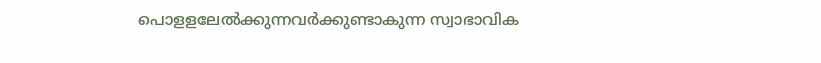പൊളളലേല്‍ക്കുന്നവര്‍ക്കുണ്ടാകുന്ന സ്വാഭാവിക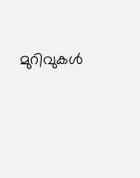മുറിവുകള്‍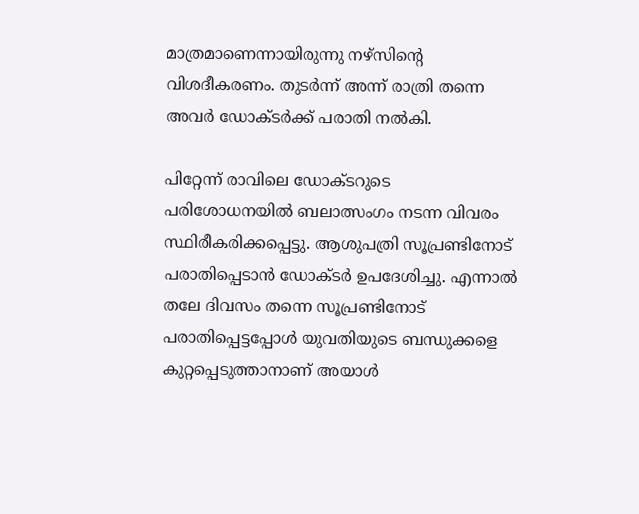മാത്രമാണെന്നായിരുന്നു നഴ്സിന്റെ വിശദീകരണം. തുടര്‍ന്ന് അന്ന് രാത്രി തന്നെ അവര്‍ ഡോക്ടര്‍ക്ക് പരാതി നല്‍കി.

പിറ്റേന്ന് രാവിലെ ഡോക്ടറുടെ പരിശോധനയില്‍ ബലാത്സംഗം നടന്ന വിവരം സ്ഥിരീകരിക്കപ്പെട്ടു. ആശുപത്രി സൂപ്രണ്ടിനോട് പരാതിപ്പെടാന്‍ ഡോക്ടര്‍ ഉപദേശിച്ചു. എന്നാല്‍ തലേ ദിവസം തന്നെ സൂപ്രണ്ടിനോട് പരാതിപ്പെട്ടപ്പോള്‍ യുവതിയുടെ ബന്ധുക്കളെ കുറ്റപ്പെടുത്താനാണ് അയാള്‍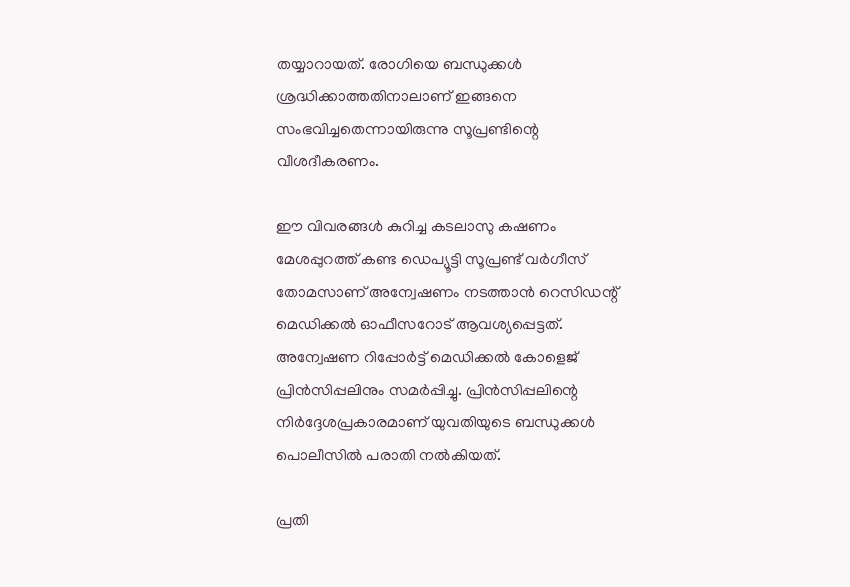തയ്യാറായത്. രോഗിയെ ബന്ധുക്കള്‍ ശ്രദ്ധിക്കാത്തതിനാലാണ് ഇങ്ങനെ സംഭവിച്ചതെന്നായിരുന്നു സൂപ്രണ്ടിന്റെ വീശദീകരണം.

ഈ വിവരങ്ങള്‍ കുറിച്ച കടലാസു കഷണം മേശപ്പുറത്ത് കണ്ട ഡെപ്യൂട്ടി സൂപ്രണ്ട് വര്‍ഗീസ് തോമസാണ് അന്വേഷണം നടത്താന്‍ റെസിഡന്റ് മെഡിക്കല്‍ ഓഫീസറോട് ആവശ്യപ്പെട്ടത്. അന്വേഷണ റിപ്പോര്‍ട്ട് മെഡിക്കല്‍ കോളെജ് പ്രിന്‍സിപ്പലിനും സമര്‍പ്പിച്ചു. പ്രിന്‍സിപ്പലിന്റെ നിര്‍ദ്ദേശപ്രകാരമാണ് യുവതിയുടെ ബന്ധുക്കള്‍ പൊലീസില്‍ പരാതി നല്‍കിയത്.

പ്രതി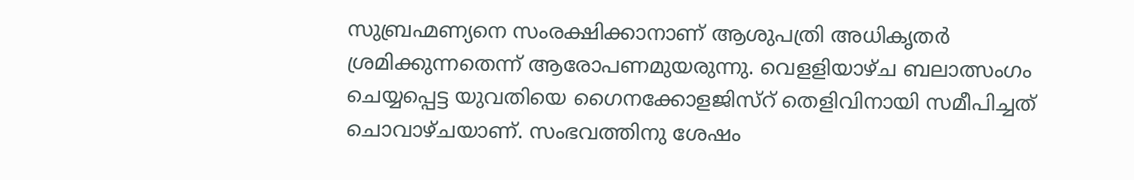സുബ്രഹ്മണ്യനെ സംരക്ഷിക്കാനാണ് ആശുപത്രി അധികൃതര്‍ ശ്രമിക്കുന്നതെന്ന് ആരോപണമുയരുന്നു. വെളളിയാഴ്ച ബലാത്സംഗം ചെയ്യപ്പെട്ട യുവതിയെ ഗൈനക്കോളജിസ്റ് തെളിവിനായി സമീപിച്ചത് ചൊവാഴ്ചയാണ്. സംഭവത്തിനു ശേഷം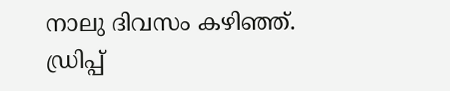നാലു ദിവസം കഴിഞ്ഞ്. ഡ്രിപ്പ്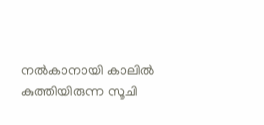നല്‍കാനായി കാലില്‍ കുത്തിയിരുന്ന സൂചി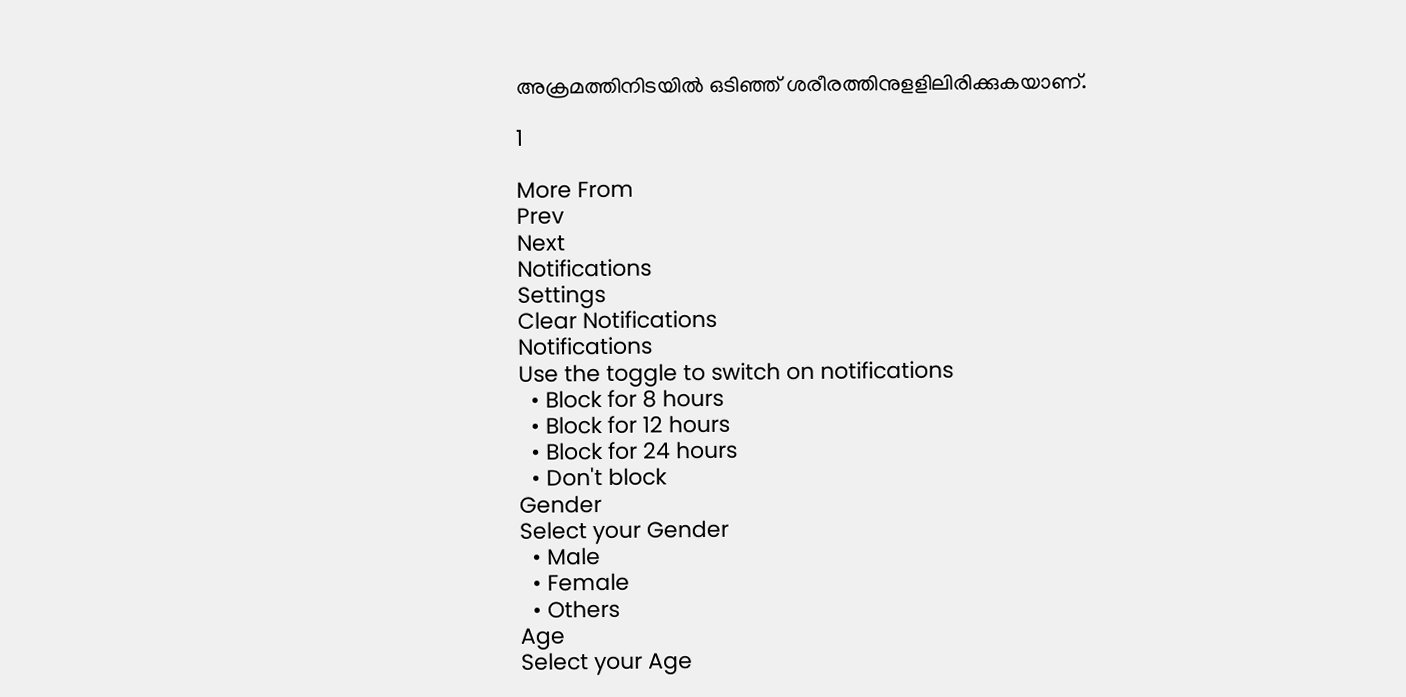അക്രമത്തിനിടയില്‍ ഒടിഞ്ഞ് ശരീരത്തിനുളളിലിരിക്കുകയാണ്.

1

More From
Prev
Next
Notifications
Settings
Clear Notifications
Notifications
Use the toggle to switch on notifications
  • Block for 8 hours
  • Block for 12 hours
  • Block for 24 hours
  • Don't block
Gender
Select your Gender
  • Male
  • Female
  • Others
Age
Select your Age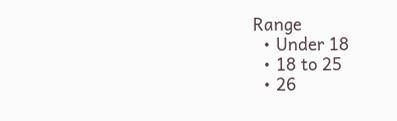Range
  • Under 18
  • 18 to 25
  • 26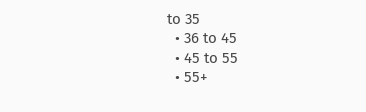to 35
  • 36 to 45
  • 45 to 55
  • 55+